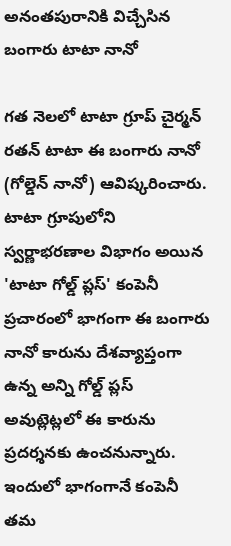అనంతపురానికి విచ్చేసిన బంగారు టాటా నానో

గత నెలలో టాటా గ్రూప్ చైర్మన్ రతన్ టాటా ఈ బంగారు నానో (గోల్డెన్ నానో) ఆవిష్కరించారు. టాటా గ్రూపులోని స్వర్ణాభరణాల విభాగం అయిన 'టాటా గోల్డ్ ప్లస్' కంపెనీ ప్రచారంలో భాగంగా ఈ బంగారు నానో కారును దేశవ్యాప్తంగా ఉన్న అన్ని గోల్డ్ ప్లస్ అవుట్లెట్లలో ఈ కారును ప్రదర్శనకు ఉంచనున్నారు. ఇందులో భాగంగానే కంపెనీ తమ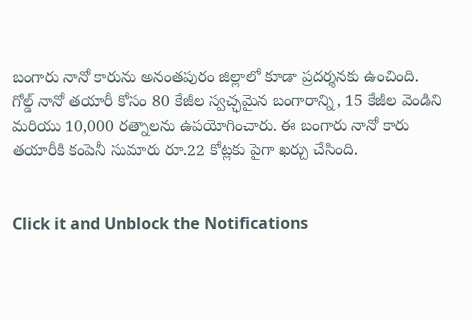బంగారు నానో కారును అనంతపురం జిల్లాలో కూడా ప్రదర్శనకు ఉంచింది.
గోల్డ్ నానో తయారీ కోసం 80 కేజీల స్వచ్ఛమైన బంగారాన్ని, 15 కేజీల వెండిని మరియు 10,000 రత్నాలను ఉపయోగించారు. ఈ బంగారు నానో కారు తయారీకి కంపెనీ సుమారు రూ.22 కోట్లకు పైగా ఖర్చు చేసింది.


Click it and Unblock the Notifications